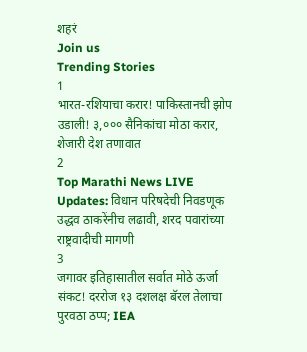शहरं
Join us
Trending Stories
1
भारत-रशियाचा करार! पाकिस्तानची झोप उडाली! ३,००० सैनिकांचा मोठा करार, शेजारी देश तणावात
2
Top Marathi News LIVE Updates: विधान परिषदेची निवडणूक उद्धव ठाकरेंनीच लढावी, शरद पवारांच्या राष्ट्रवादीची मागणी
3
जगावर इतिहासातील सर्वात मोठे ऊर्जा संकट! दररोज १३ दशलक्ष बॅरल तेलाचा पुरवठा ठप्प; IEA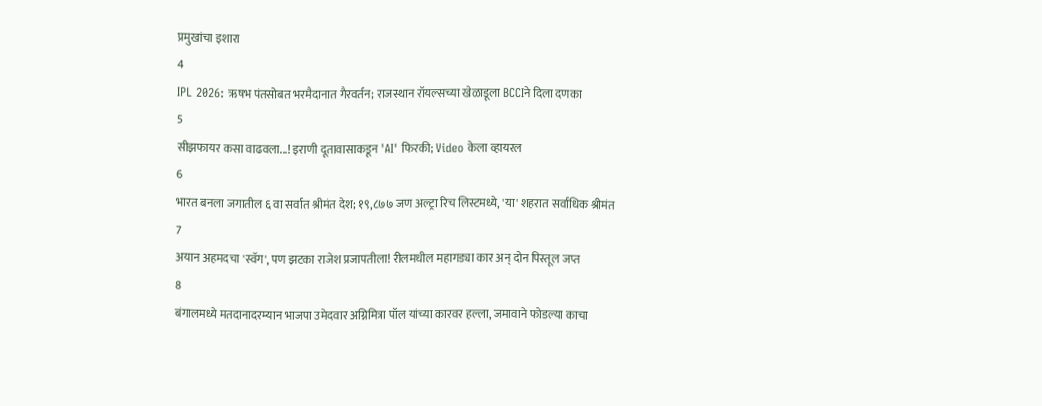प्रमुखांचा इशारा
4
IPL 2026: ऋषभ पंतसोबत भरमैदानात गैरवर्तन; राजस्थान रॉयल्सच्या खेळाडूला BCCIने दिला दणका
5
सीझफायर कसा वाढवला...! इराणी दूतावासाकडून 'AI' फिरकी; Video केला व्हायरल
6
भारत बनला जगातील ६ वा सर्वात श्रीमंत देश; १९,८७७ जण अल्ट्रा रिच लिस्टमध्ये, 'या' शहरात सर्वाधिक श्रीमंत
7
अयान अहमदचा 'स्वॅग', पण झटका राजेश प्रजापतीला! रीलमधील महागड्या कार अन् दोन पिस्तूल जप्त
8
बंगालमध्ये मतदानादरम्यान भाजपा उमेदवार अग्निमित्रा पॉल यांच्या कारवर हल्ला, जमावाने फोडल्या काचा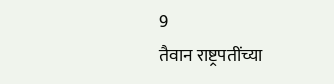9
तैवान राष्ट्रपतींच्या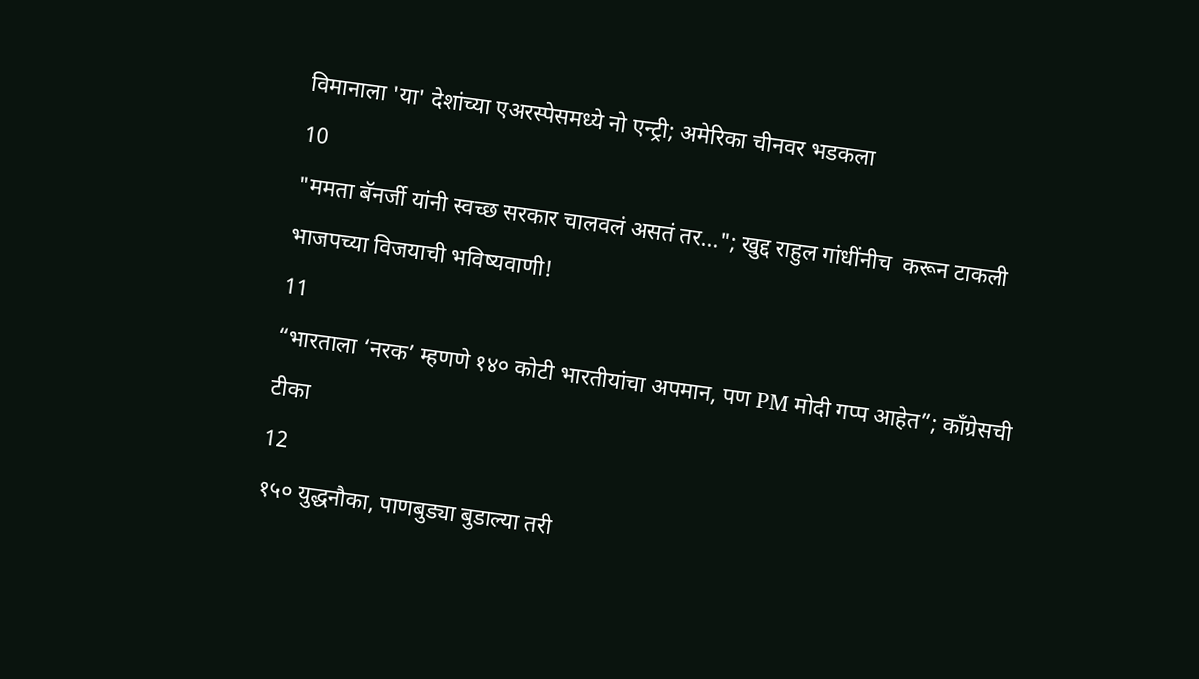विमानाला 'या' देशांच्या एअरस्पेसमध्ये नो एन्ट्री; अमेरिका चीनवर भडकला
10
"ममता बॅनर्जी यांनी स्वच्छ सरकार चालवलं असतं तर..."; खुद्द राहुल गांधींनीच  करून टाकली भाजपच्या विजयाची भविष्यवाणी!
11
“भारताला ‘नरक’ म्हणणे १४० कोटी भारतीयांचा अपमान, पण PM मोदी गप्प आहेत”; काँग्रेसची टीका
12
१५० युद्धनौका, पाणबुड्या बुडाल्या तरी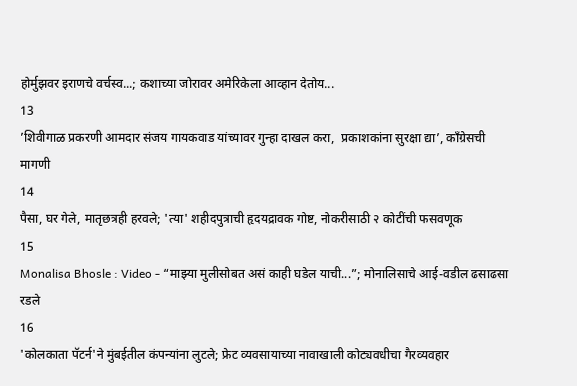होर्मुझवर इराणचे वर्चस्व...; कशाच्या जोरावर अमेरिकेला आव्हान देतोय...
13
’शिवीगाळ प्रकरणी आमदार संजय गायकवाड यांच्यावर गुन्हा दाखल करा,  प्रकाशकांना सुरक्षा द्या’, काँग्रेसची मागणी
14
पैसा, घर गेले, मातृछत्रही हरवले; 'त्या' शहीदपुत्राची हृदयद्रावक गोष्ट, नोकरीसाठी २ कोटींची फसवणूक
15
Monalisa Bhosle : Video - “माझ्या मुलीसोबत असं काही घडेल याची...”; मोनालिसाचे आई-वडील ढसाढसा रडले
16
'कोलकाता पॅटर्न'ने मुंबईतील कंपन्यांना लुटले; फ्रेट व्यवसायाच्या नावाखाली कोट्यवधीचा गैरव्यवहार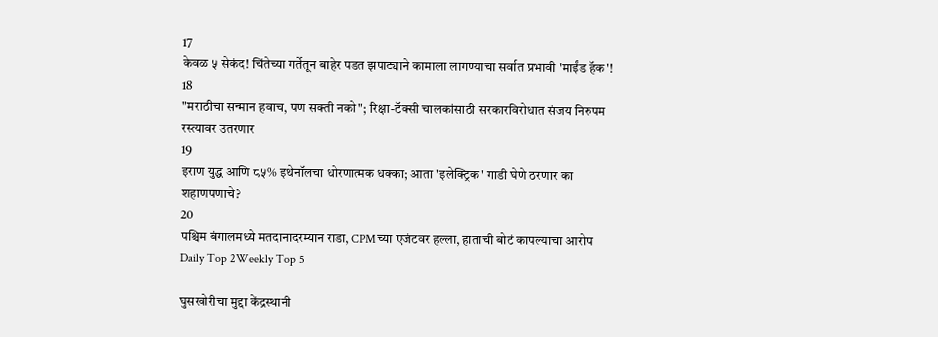17
केवळ ५ सेकंद! चिंतेच्या गर्तेतून बाहेर पडत झपाट्याने कामाला लागण्याचा सर्वात प्रभावी 'माईंड हॅक'!
18
"मराठीचा सन्मान हवाच, पण सक्ती नको"; रिक्षा-टॅक्सी चालकांसाठी सरकारविरोधात संजय निरुपम रस्त्यावर उतरणार
19
इराण युद्ध आणि ८५% इथेनॉलचा धोरणात्मक धक्का; आता 'इलेक्ट्रिक' गाडी घेणे ठरणार का शहाणपणाचे?
20
पश्चिम बंगालमध्ये मतदानादरम्यान राडा, CPMच्या एजंटवर हल्ला, हाताची बोटं कापल्याचा आरोप
Daily Top 2Weekly Top 5

घुसखोरीचा मुद्दा केंद्रस्थानी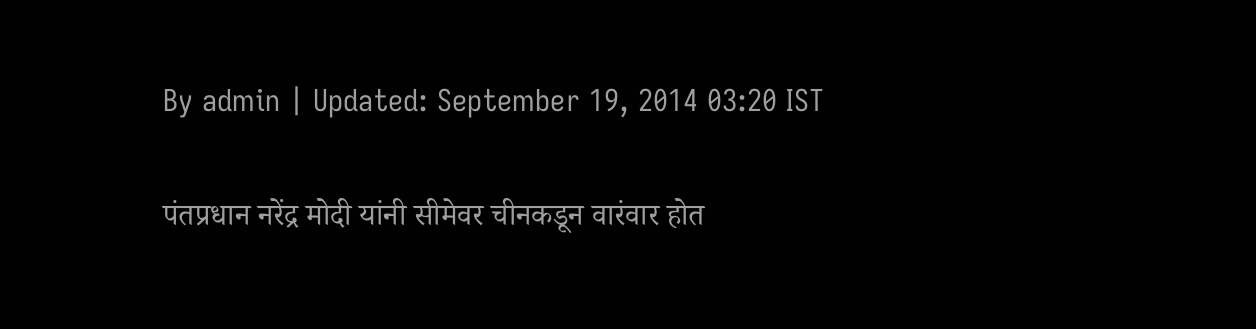By admin | Updated: September 19, 2014 03:20 IST

पंतप्रधान नरेंद्र मोदी यांनी सीमेवर चीनकडून वारंवार होत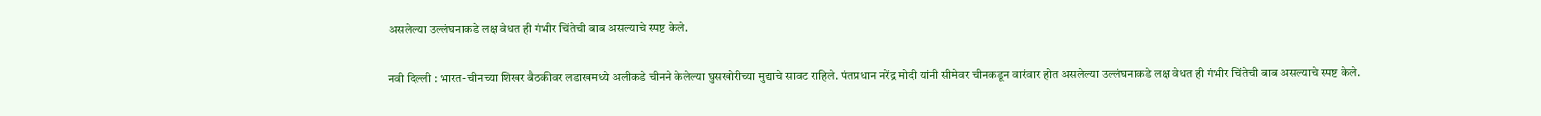असलेल्या उल्लंघनाकडे लक्ष वेधत ही गंभीर चिंतेची बाब असल्याचे स्पष्ट केले.

नवी दिल्ली : भारत-चीनच्या शिखर बैठकीवर लडाखमध्ये अलीकडे चीनने केलेल्या घुसखोरीच्या मुद्याचे सावट राहिले. पंतप्रधान नरेंद्र मोदी यांनी सीमेवर चीनकडून वारंवार होत असलेल्या उल्लंघनाकडे लक्ष वेधत ही गंभीर चिंतेची बाब असल्याचे स्पष्ट केले.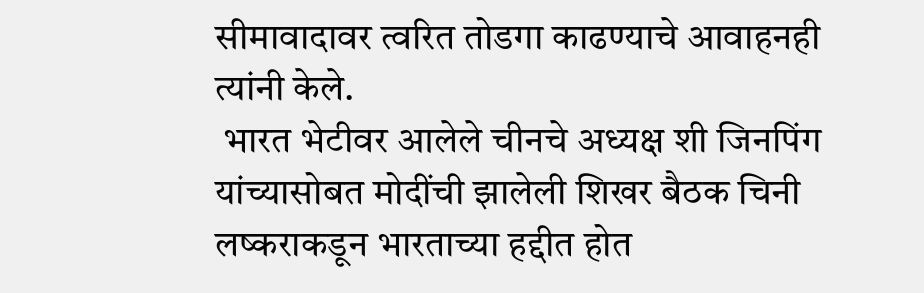सीमावादावर त्वरित तोडगा काढण्याचे आवाहनही त्यांनी केले.
 भारत भेटीवर आलेले चीनचे अध्यक्ष शी जिनपिंग यांच्यासोबत मोदींची झालेली शिखर बैठक चिनी लष्कराकडून भारताच्या हद्दीत होत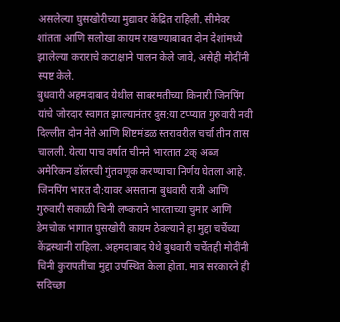असलेल्या घुसखोरीच्या मुद्यावर केंद्रित राहिली. सीमेवर शांतता आणि सलोखा कायम राखण्याबाबत दोन देशांमध्ये झालेल्या कराराचे कटाक्षाने पालन केले जावे, असेही मोदींनी स्पष्ट केले.
बुधवारी अहमदाबाद येथील साबरमतीच्या किनारी जिनपिंग यांचे जोरदार स्वागत झाल्यानंतर दुस:या टप्प्यात गुरुवारी नवी दिल्लीत दोन नेते आणि शिष्टमंडळ स्तरावरील चर्चा तीन तास चालली. येत्या पाच वर्षात चीनने भारतात 2क् अब्ज अमेरिकन डॉलरची गुंतवणूक करण्याचा निर्णय घेतला आहे. जिनपिंग भारत दौ:यावर असताना बुधवारी रात्री आणि गुरुवारी सकाळी चिनी लष्कराने भारताच्या चुमार आणि डेमचोक भागात घुसखोरी कायम ठेवल्याने हा मुद्दा चर्चेच्या केंद्रस्थानी राहिला. अहमदाबाद येथे बुधवारी चर्चेतही मोदींनी चिनी कुरापतींचा मुद्दा उपस्थित केला होता. मात्र सरकारने ही सदिच्छा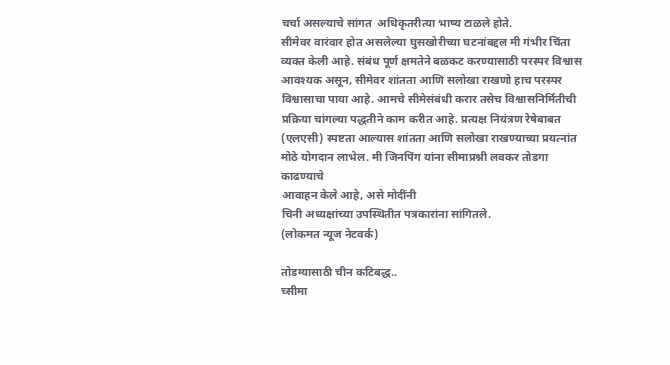चर्चा असल्याचे सांगत  अधिकृतरीत्या भाष्य टाळले होते.
सीमेवर वारंवार होत असलेल्या घुसखोरीच्या घटनांबद्दल मी गंभीर चिंता व्यक्त केली आहे. संबंध पूर्ण क्षमतेने बळकट करण्यासाठी परस्पर विश्वास आवश्यक असून, सीमेवर शांतता आणि सलोखा राखणो हाच परस्पर विश्वासाचा पाया आहे. आमचे सीमेसंबंधी करार तसेच विश्वासनिर्मितीची प्रक्रिया चांगल्या पद्धतीने काम करीत आहे. प्रत्यक्ष नियंत्रण रेषेबाबत (एलएसी) स्पष्टता आल्यास शांतता आणि सलोखा राखण्याच्या प्रयत्नांत मोठे योगदान लाभेल. मी जिनपिंग यांना सीमाप्रश्नी लवकर तोडगा काढण्याचे
आवाहन केले आहे, असे मोदींनी
चिनी अध्यक्षांच्या उपस्थितीत पत्रकारांना सांगितले.
(लोकमत न्यूज नेटवर्क)

तोडग्यासाठी चीन कटिबद्ध..
च्सीमा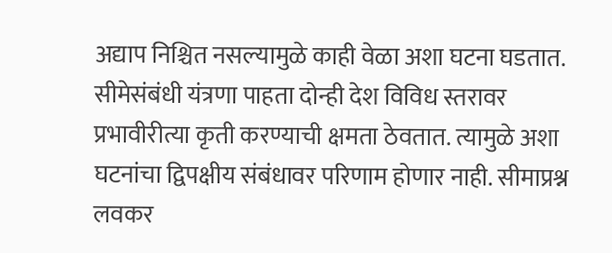अद्याप निश्चित नसल्यामुळे काही वेळा अशा घटना घडतात. सीमेसंबंधी यंत्रणा पाहता दोन्ही देश विविध स्तरावर प्रभावीरीत्या कृती करण्याची क्षमता ठेवतात. त्यामुळे अशा घटनांचा द्विपक्षीय संबंधावर परिणाम होणार नाही. सीमाप्रश्न लवकर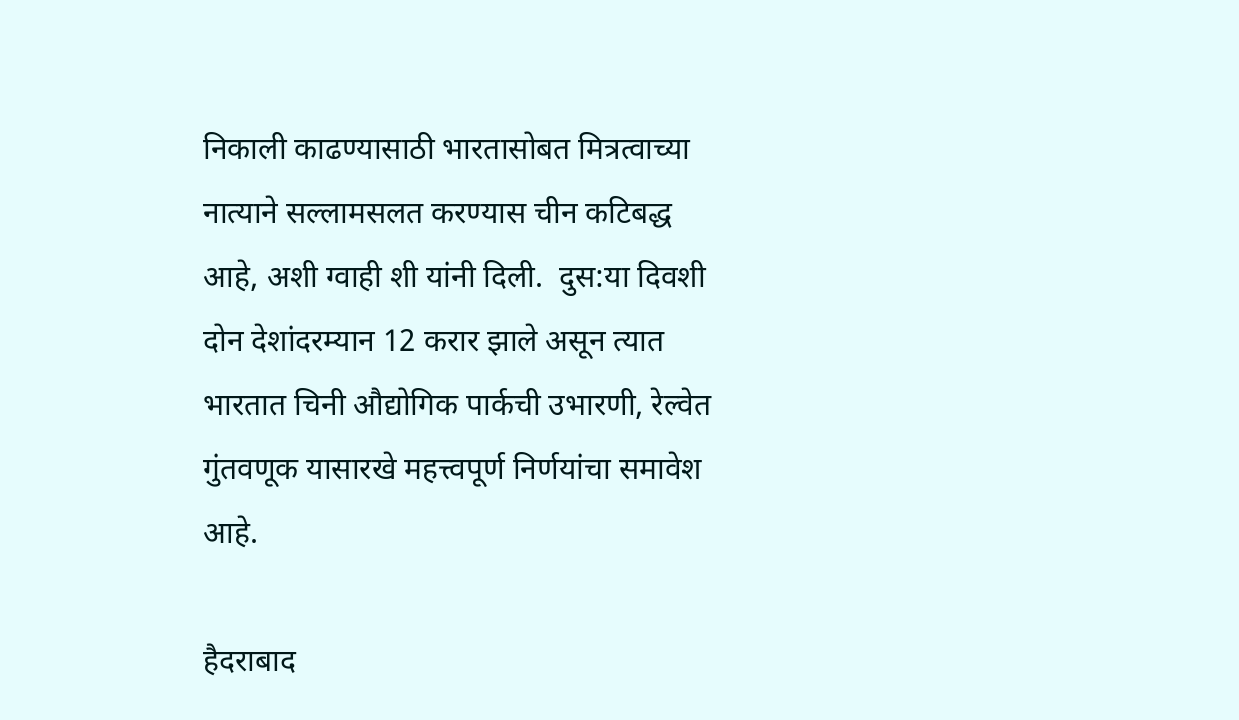निकाली काढण्यासाठी भारतासोबत मित्रत्वाच्या नात्याने सल्लामसलत करण्यास चीन कटिबद्ध आहे, अशी ग्वाही शी यांनी दिली.  दुस:या दिवशी दोन देशांदरम्यान 12 करार झाले असून त्यात भारतात चिनी औद्योगिक पार्कची उभारणी, रेल्वेत गुंतवणूक यासारखे महत्त्वपूर्ण निर्णयांचा समावेश आहे.

हैदराबाद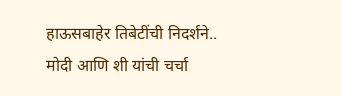हाऊसबाहेर तिबेटींची निदर्शने..
मोदी आणि शी यांची चर्चा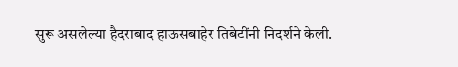सुरू असलेल्या हैदराबाद हाऊसबाहेर तिबेटींनी निदर्शने केली.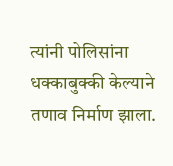त्यांनी पोलिसांना धक्काबुक्की केल्याने तणाव निर्माण झाला.